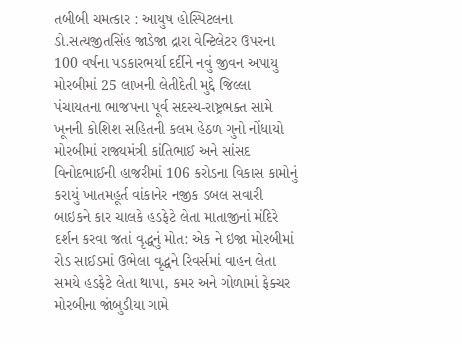તબીબી ચમત્કાર : આયુષ હોસ્પિટલના ડો.સત્યજીતસિંહ જાડેજા દ્રારા વેન્ટિલેટર ઉપરના 100 વર્ષના પડકારભર્યા દર્દીને નવું જીવન અપાયુ મોરબીમાં 25 લાખની લેતીદેતી મુદ્દે જિલ્લા પંચાયતના ભાજપના પૂર્વ સદસ્ય-રાષ્ટ્રભક્ત સામે ખૂનની કોશિશ સહિતની કલમ હેઠળ ગુનો નોંધાયો મોરબીમાં રાજ્યમંત્રી કાંતિભાઈ અને સાંસદ વિનોદભાઈની હાજરીમાં 106 કરોડના વિકાસ કામોનું કરાયું ખાતમહૂર્ત વાંકાનેર નજીક ડબલ સવારી બાઇકને કાર ચાલકે હડફેટે લેતા માતાજીનાં મંદિરે દર્શન કરવા જતાં વૃદ્ધનું મોત: એક ને ઇજા મોરબીમાં રોડ સાઈડમાં ઉભેલા વૃદ્ધને રિવર્સમાં વાહન લેતા સમયે હડફેટે લેતા થાપા, કમર અને ગોળામાં ફેક્ચર મોરબીના જાંબુડીયા ગામે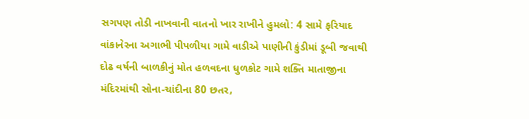સગપણ તોડી નાખવાની વાતનો ખાર રાખીને હુમલો: 4 સામે ફરિયાદ વાંકાનેરના અગાભી પીપળીયા ગામે વાડીએ પાણીની કુંડીમાં ડૂબી જવાથી દોઢ વર્ષની બાળકીનું મોત હળવદના ધુળકોટ ગામે શક્તિ માતાજીના મંદિરમાંથી સોના-ચાંદીના 80 છતર,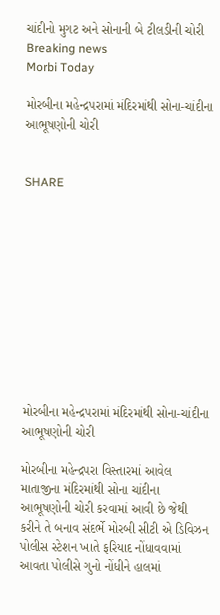ચાંદીનો મુગટ અને સોનાની બે ટીલડીની ચોરી
Breaking news
Morbi Today

મોરબીના મહેન્દ્રપરામાં મંદિરમાંથી સોના-ચાંદીના આભૂષણોની ચોરી


SHARE











મોરબીના મહેન્દ્રપરામાં મંદિરમાંથી સોના-ચાંદીના આભૂષણોની ચોરી

મોરબીના મહેન્દ્રપરા વિસ્તારમાં આવેલ માતાજીના મંદિરમાંથી સોના ચાંદીના આભૂષણોની ચોરી કરવામાં આવી છે જેથી કરીને તે બનાવ સંદર્ભે મોરબી સીટી એ ડિવિઝન પોલીસ સ્ટેશન ખાતે ફરિયાદ નોંધાવવામાં આવતા પોલીસે ગુનો નોંધીને હાલમાં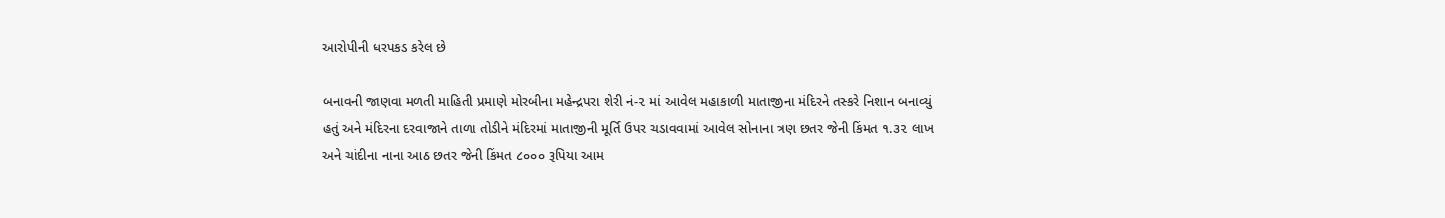આરોપીની ધરપકડ કરેલ છે

બનાવની જાણવા મળતી માહિતી પ્રમાણે મોરબીના મહેન્દ્રપરા શેરી નં-૨ માં આવેલ મહાકાળી માતાજીના મંદિરને તસ્કરે નિશાન બનાવ્યું હતું અને મંદિરના દરવાજાને તાળા તોડીને મંદિરમાં માતાજીની મૂર્તિ ઉપર ચડાવવામાં આવેલ સોનાના ત્રણ છતર જેની કિંમત ૧.૩૨ લાખ અને ચાંદીના નાના આઠ છતર જેની કિંમત ૮૦૦૦ રૂપિયા આમ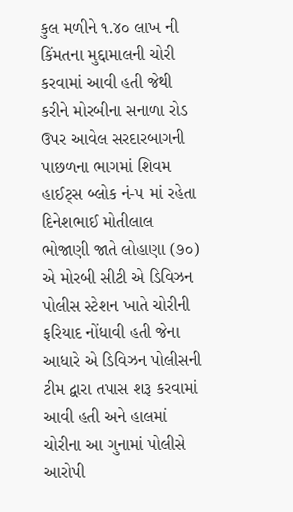કુલ મળીને ૧.૪૦ લાખ ની કિંમતના મુદ્દામાલની ચોરી કરવામાં આવી હતી જેથી કરીને મોરબીના સનાળા રોડ ઉપર આવેલ સરદારબાગની પાછળના ભાગમાં શિવમ હાઈટ્સ બ્લોક નં-૫ માં રહેતા દિનેશભાઈ મોતીલાલ ભોજાણી જાતે લોહાણા (૭૦) એ મોરબી સીટી એ ડિવિઝન પોલીસ સ્ટેશન ખાતે ચોરીની ફરિયાદ નોંધાવી હતી જેના આધારે એ ડિવિઝન પોલીસની ટીમ દ્વારા તપાસ શરૂ કરવામાં આવી હતી અને હાલમાં ચોરીના આ ગુનામાં પોલીસે આરોપી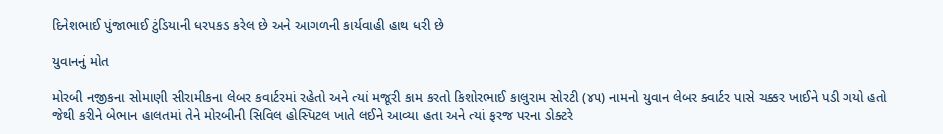દિનેશભાઈ પુંજાભાઈ ટુંડિયાની ધરપકડ કરેલ છે અને આગળની કાર્યવાહી હાથ ધરી છે

યુવાનનું મોત

મોરબી નજીકના સોમાણી સીરામીકના લેબર કવાર્ટરમાં રહેતો અને ત્યાં મજૂરી કામ કરતો કિશોરભાઈ કાલુરામ સોરટી (૪૫) નામનો યુવાન લેબર ક્વાર્ટર પાસે ચક્કર ખાઈને પડી ગયો હતો જેથી કરીને બેભાન હાલતમાં તેને મોરબીની સિવિલ હોસ્પિટલ ખાતે લઈને આવ્યા હતા અને ત્યાં ફરજ પરના ડોક્ટરે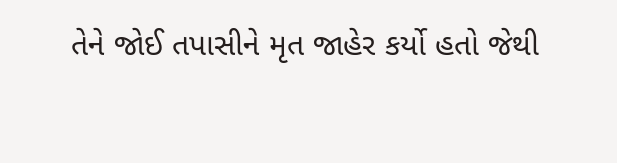તેને જોઈ તપાસીને મૃત જાહેર કર્યો હતો જેથી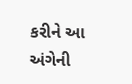કરીને આ અંગેની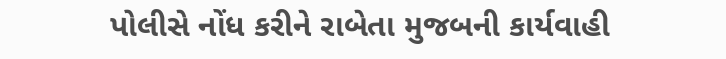પોલીસે નોંધ કરીને રાબેતા મુજબની કાર્યવાહી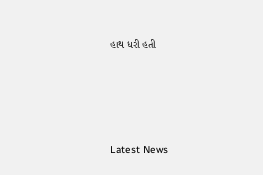હાથ ધરી હતી






Latest News